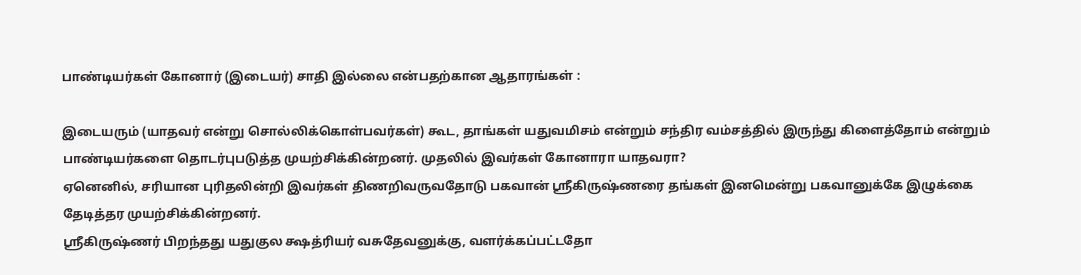பாண்டியர்கள் கோனார் (இடையர்) சாதி இல்லை என்பதற்கான ஆதாரங்கள் :

இடையரும் (யாதவர் என்று சொல்லிக்கொள்பவர்கள்) கூட, தாங்கள் யதுவமிசம் என்றும் சந்திர வம்சத்தில் இருந்து கிளைத்தோம் என்றும் பாண்டியர்களை தொடர்புபடுத்த முயற்சிக்கின்றனர். முதலில் இவர்கள் கோனாரா யாதவரா?
ஏனெனில், சரியான புரிதலின்றி இவர்கள் திணறிவருவதோடு பகவான் ஸ்ரீகிருஷ்ணரை தங்கள் இனமென்று பகவானுக்கே இழுக்கை தேடித்தர முயற்சிக்கின்றனர்.
ஸ்ரீகிருஷ்ணர் பிறந்தது யதுகுல க்ஷத்ரியர் வசுதேவனுக்கு, வளர்க்கப்பட்டதோ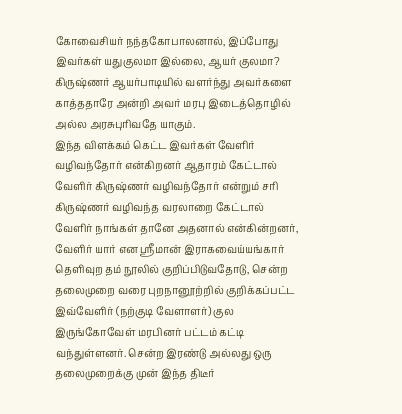கோவைசியர் நந்தகோபாலனால், இப்போது இவர்கள் யதுகுலமா இல்லை, ஆயர் குலமா? கிருஷ்ணர் ஆயர்பாடியில் வளர்ந்து அவர்களை காத்ததாரே அன்றி அவர் மரபு இடைத்தொழில் அல்ல அரசுபுரிவதே யாகும்.
இந்த விளக்கம் கெட்ட இவர்கள் வேளிர் வழிவந்தோர் என்கிறனர் ஆதாரம் கேட்டால் வேளிர் கிருஷ்ணர் வழிவந்தோர் என்றும் சரி கிருஷ்ணர் வழிவந்த வரலாறை கேட்டால் வேளிர் நாங்கள் தானே அதனால் என்கின்றனர், வேளிர் யார் என ஸ்ரீமான் இராகவைய்யங்கார் தெளிவுற தம் நூலில் குறிப்பிடுவதோடு, சென்ற தலைமுறை வரை புறநானூற்றில் குறிக்கப்பட்ட இவ்வேளிர் (நற்குடி வேளாளர்) குல இருங்கோவேள் மரபினர் பட்டம் கட்டி வந்துள்ளனர். சென்ற இரண்டு அல்லது ஒரு தலைமுறைக்கு முன் இந்த திடீர்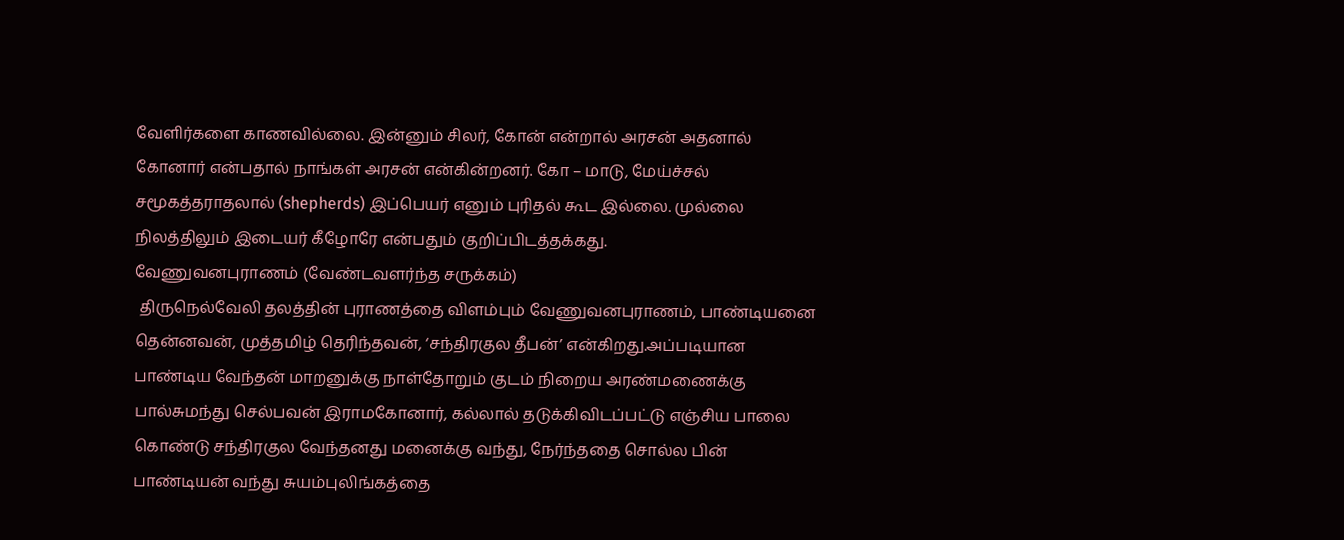வேளிர்களை காணவில்லை. இன்னும் சிலர், கோன் என்றால் அரசன் அதனால் கோனார் என்பதால் நாங்கள் அரசன் என்கின்றனர். கோ – மாடு, மேய்ச்சல்  சமூகத்தராதலால் (shepherds) இப்பெயர் எனும் புரிதல் கூட இல்லை. முல்லை நிலத்திலும் இடையர் கீழோரே என்பதும் குறிப்பிடத்தக்கது.
வேணுவனபுராணம் (வேண்டவளர்ந்த சருக்கம்)
 திருநெல்வேலி தலத்தின் புராணத்தை விளம்பும் வேணுவனபுராணம், பாண்டியனை தென்னவன், முத்தமிழ் தெரிந்தவன், ‘சந்திரகுல தீபன்’ என்கிறது.அப்படியான பாண்டிய வேந்தன் மாறனுக்கு நாள்தோறும் குடம் நிறைய அரண்மணைக்கு பால்சுமந்து செல்பவன் இராமகோனார், கல்லால் தடுக்கிவிடப்பட்டு எஞ்சிய பாலை கொண்டு சந்திரகுல வேந்தனது மனைக்கு வந்து, நேர்ந்ததை சொல்ல பின் பாண்டியன் வந்து சுயம்புலிங்கத்தை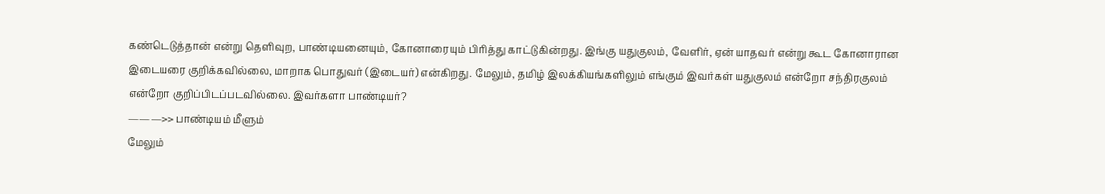கண்டெடுத்தான் என்று தெளிவுற, பாண்டியனையும், கோனாரையும் பிரித்து காட்டுகின்றது. இங்கு யதுகுலம், வேளிர், ஏன் யாதவர் என்று கூட கோனாரான இடையரை குறிக்கவில்லை, மாறாக பொதுவர் (இடையர்) என்கிறது. மேலும், தமிழ் இலக்கியங்களிலும் எங்கும் இவர்கள் யதுகுலம் என்றோ சந்திரகுலம் என்றோ குறிப்பிடப்படவில்லை. இவர்களா பாண்டியர்?
———>> பாண்டியம் மீளும்
மேலும்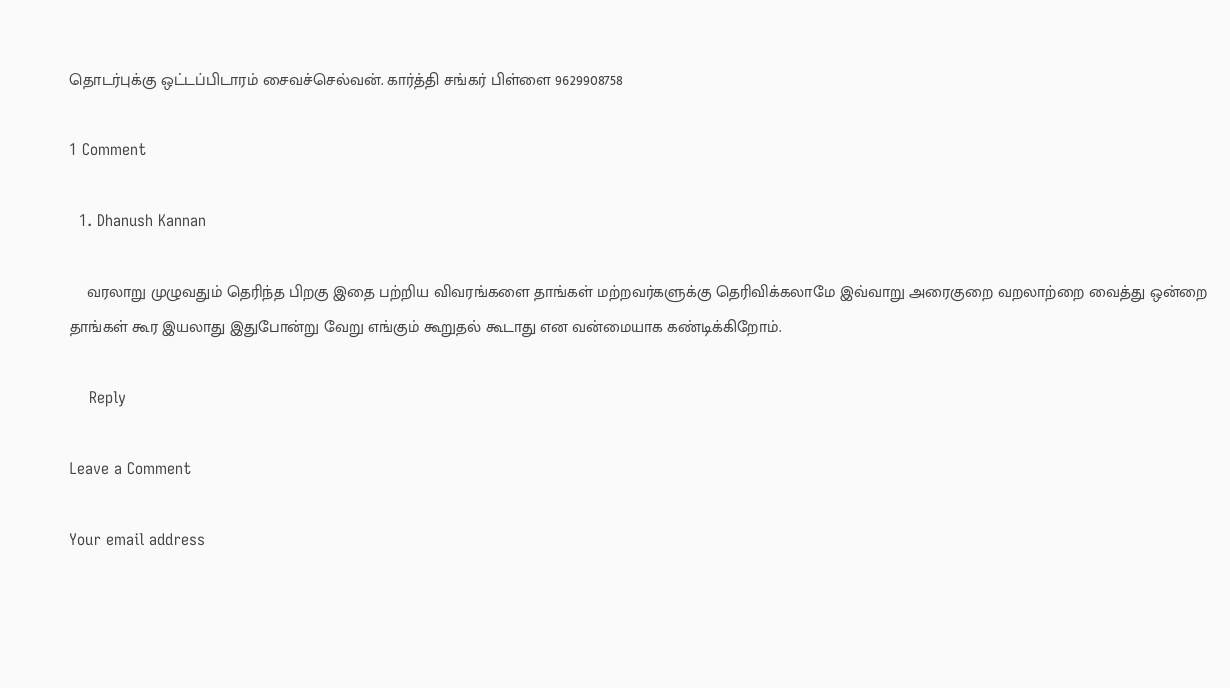தொடர்புக்கு ஒட்டப்பிடாரம் சைவச்செல்வன். கார்த்தி சங்கர் பிள்ளை 9629908758

1 Comment

  1. Dhanush Kannan

    வரலாறு முழுவதும் தெரிந்த பிறகு இதை பற்றிய விவரங்களை தாங்கள் மற்றவர்களுக்கு தெரிவிக்கலாமே இவ்வாறு அரைகுறை வறலாற்றை வைத்து ஒன்றை தாங்கள் கூர இயலாது இதுபோன்று வேறு எங்கும் கூறுதல் கூடாது என வன்மையாக கண்டிக்கிறோம்.

    Reply

Leave a Comment

Your email address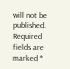will not be published. Required fields are marked *